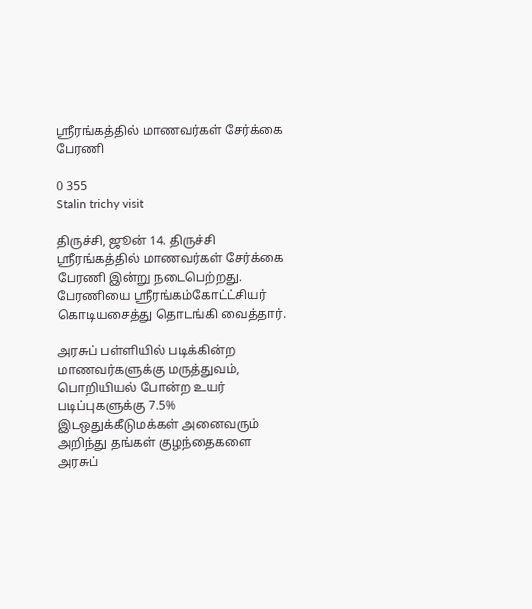ஸ்ரீரங்கத்தில் மாணவர்கள் சேர்க்கை பேரணி

0 355
Stalin trichy visit

திருச்சி, ஜூன் 14. திருச்சி ஸ்ரீரங்கத்தில் மாணவர்கள் சேர்க்கை பேரணி இன்று நடைபெற்றது. பேரணியை ஸ்ரீரங்கம்கோட்ட்சியர் கொடியசைத்து தொடங்கி வைத்தார்.

அரசுப் பள்ளியில் படிக்கின்ற மாணவர்களுக்கு மருத்துவம், பொறியியல் போன்ற உயர் படிப்புகளுக்கு 7.5% இடஒதுக்கீடுமக்கள் அனைவரும் அறிந்து தங்கள் குழந்தைகளை அரசுப்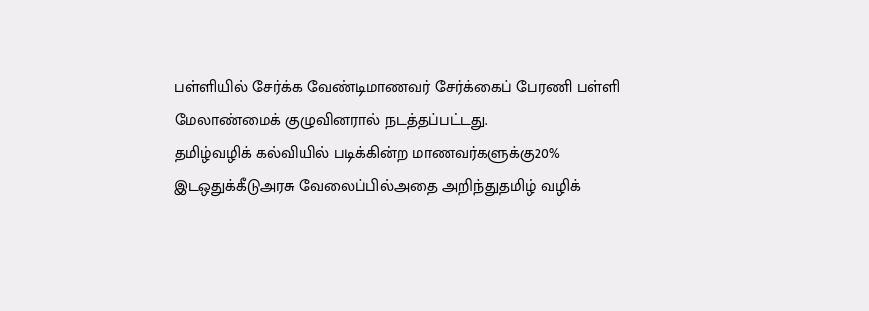பள்ளியில் சேர்க்க வேண்டிமாணவர் சேர்க்கைப் பேரணி பள்ளி மேலாண்மைக் குழுவினரால் நடத்தப்பட்டது.
தமிழ்வழிக் கல்வியில் படிக்கின்ற மாணவர்களுக்கு20% இடஒதுக்கீடுஅரசு வேலைப்பில்அதை அறிந்துதமிழ் வழிக்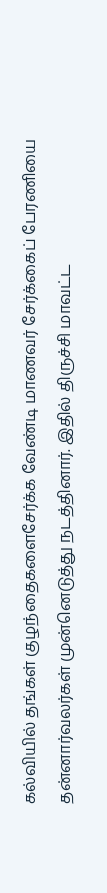கல்வியில் தங்கள் குழந்தைகளைசேர்க்க வேண்டி மாணவர் சேர்க்கைப் பேரணியை தன்னார்வலர்கள் முன்னெடுத்து நடத்தினார். இதில் திருச்சி மாவட்ட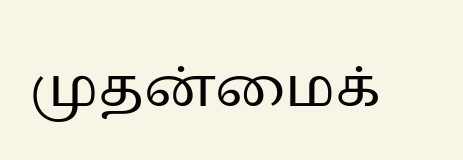முதன்மைக்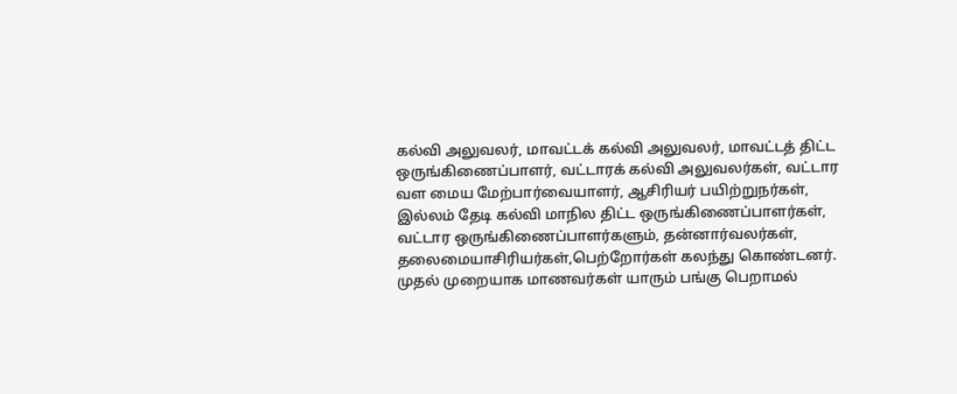கல்வி அலுவலர், மாவட்டக் கல்வி அலுவலர், மாவட்டத் திட்ட ஒருங்கிணைப்பாளர், வட்டாரக் கல்வி அலுவலர்கள், வட்டார வள மைய மேற்பார்வையாளர், ஆசிரியர் பயிற்றுநர்கள், இல்லம் தேடி கல்வி மாநில திட்ட ஒருங்கிணைப்பாளர்கள், வட்டார ஒருங்கிணைப்பாளர்களும், தன்னார்வலர்கள், தலைமையாசிரியர்கள்,பெற்றோர்கள் கலந்து கொண்டனர்.
முதல் முறையாக மாணவர்கள் யாரும் பங்கு பெறாமல்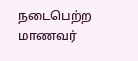நடைபெற்ற மாணவர்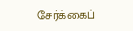சேர்க்கைப்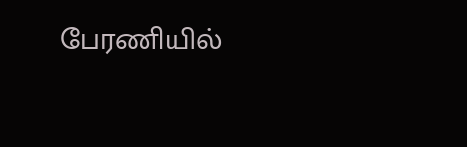பேரணியில்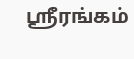ஸ்ரீரங்கம்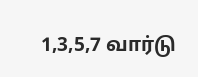1,3,5,7 வார்டு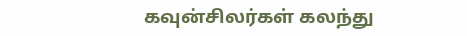கவுன்சிலர்கள் கலந்து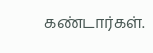கண்டார்கள்.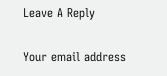Leave A Reply

Your email address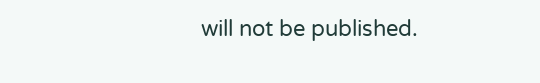will not be published.